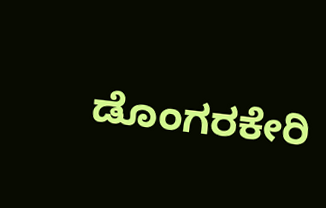ಡೊಂಗರಕೇರಿ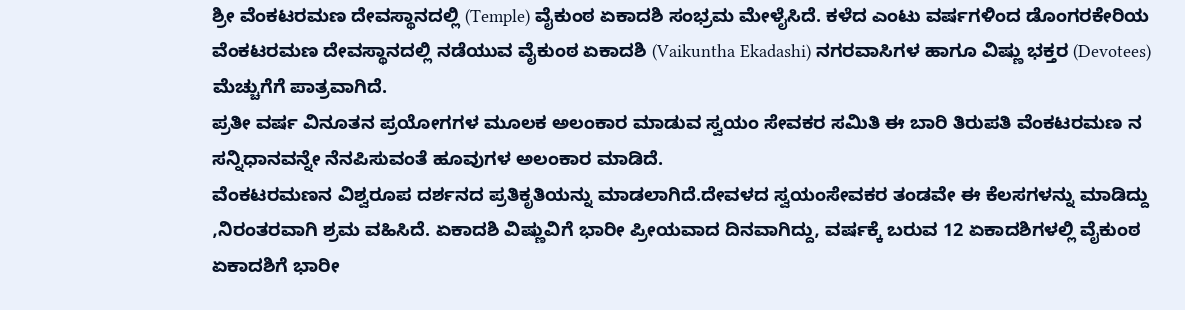ಶ್ರೀ ವೆಂಕಟರಮಣ ದೇವಸ್ಥಾನದಲ್ಲಿ (Temple) ವೈಕುಂಠ ಏಕಾದಶಿ ಸಂಭ್ರಮ ಮೇಳೈಸಿದೆ. ಕಳೆದ ಎಂಟು ವರ್ಷಗಳಿಂದ ಡೊಂಗರಕೇರಿಯ ವೆಂಕಟರಮಣ ದೇವಸ್ಥಾನದಲ್ಲಿ ನಡೆಯುವ ವೈಕುಂಠ ಏಕಾದಶಿ (Vaikuntha Ekadashi) ನಗರವಾಸಿಗಳ ಹಾಗೂ ವಿಷ್ಣು ಭಕ್ತರ (Devotees) ಮೆಚ್ಚುಗೆಗೆ ಪಾತ್ರವಾಗಿದೆ.
ಪ್ರತೀ ವರ್ಷ ವಿನೂತನ ಪ್ರಯೋಗಗಳ ಮೂಲಕ ಅಲಂಕಾರ ಮಾಡುವ ಸ್ವಯಂ ಸೇವಕರ ಸಮಿತಿ ಈ ಬಾರಿ ತಿರುಪತಿ ವೆಂಕಟರಮಣ ನ ಸನ್ನಿಧಾನವನ್ನೇ ನೆನಪಿಸುವಂತೆ ಹೂವುಗಳ ಅಲಂಕಾರ ಮಾಡಿದೆ.
ವೆಂಕಟರಮಣನ ವಿಶ್ವರೂಪ ದರ್ಶನದ ಪ್ರತಿಕೃತಿಯನ್ನು ಮಾಡಲಾಗಿದೆ.ದೇವಳದ ಸ್ವಯಂಸೇವಕರ ತಂಡವೇ ಈ ಕೆಲಸಗಳನ್ನು ಮಾಡಿದ್ದು ,ನಿರಂತರವಾಗಿ ಶ್ರಮ ವಹಿಸಿದೆ. ಏಕಾದಶಿ ವಿಷ್ಣುವಿಗೆ ಭಾರೀ ಪ್ರೀಯವಾದ ದಿನವಾಗಿದ್ದು, ವರ್ಷಕ್ಕೆ ಬರುವ 12 ಏಕಾದಶಿಗಳಲ್ಲಿ ವೈಕುಂಠ ಏಕಾದಶಿಗೆ ಭಾರೀ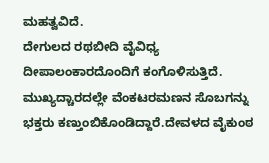ಮಹತ್ವವಿದೆ.
ದೇಗುಲದ ರಥಬೀದಿ ವೈವಿಧ್ಯ ದೀಪಾಲಂಕಾರದೊಂದಿಗೆ ಕಂಗೊಳಿಸುತ್ತಿದೆ. ಮುಖ್ಯದ್ಚಾರದಲ್ಲೇ ವೆಂಕಟರಮಣನ ಸೊಬಗನ್ನು ಭಕ್ತರು ಕಣ್ತುಂಬಿಕೊಂಡಿದ್ದಾರೆ.ದೇವಳದ ವೈಕುಂಠ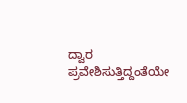ದ್ವಾರ ಪ್ರವೇಶಿಸುತ್ತಿದ್ದಂತೆಯೇ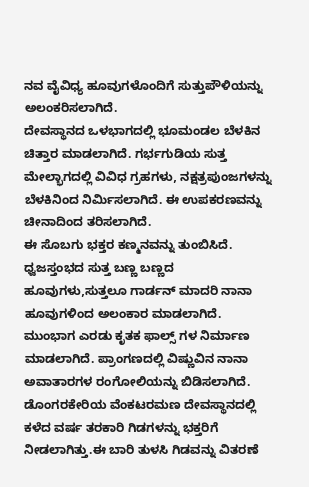ನವ ವೈವಿಧ್ಯ ಹೂವುಗಳೊಂದಿಗೆ ಸುತ್ತುಪೌಳಿಯನ್ನು ಅಲಂಕರಿಸಲಾಗಿದೆ.
ದೇವಸ್ಥಾನದ ಒಳಭಾಗದಲ್ಲಿ ಭೂಮಂಡಲ ಬೆಳಕಿನ ಚಿತ್ತಾರ ಮಾಡಲಾಗಿದೆ. ಗರ್ಭಗುಡಿಯ ಸುತ್ತ ಮೇಲ್ಭಾಗದಲ್ಲಿ ವಿವಿಧ ಗ್ರಹಗಳು, ನಕ್ಷತ್ರಪುಂಜಗಳನ್ನು ಬೆಳಕಿನಿಂದ ನಿರ್ಮಿಸಲಾಗಿದೆ. ಈ ಉಪಕರಣವನ್ನು ಚೀನಾದಿಂದ ತರಿಸಲಾಗಿದೆ.
ಈ ಸೊಬಗು ಭಕ್ತರ ಕಣ್ಮನವನ್ನು ತುಂಬಿಸಿದೆ. ಧ್ವಜಸ್ತಂಭದ ಸುತ್ತ ಬಣ್ಣ ಬಣ್ಣದ ಹೂವುಗಳು,ಸುತ್ತಲೂ ಗಾರ್ಡನ್ ಮಾದರಿ ನಾನಾ ಹೂವುಗಳಿಂದ ಅಲಂಕಾರ ಮಾಡಲಾಗಿದೆ. ಮುಂಭಾಗ ಎರಡು ಕೃತಕ ಫಾಲ್ಸ್ ಗಳ ನಿರ್ಮಾಣ ಮಾಡಲಾಗಿದೆ. ಪ್ರಾಂಗಣದಲ್ಲಿ ವಿಷ್ಣುವಿನ ನಾನಾ ಅವಾತಾರಗಳ ರಂಗೋಲಿಯನ್ನು ಬಿಡಿಸಲಾಗಿದೆ.
ಡೊಂಗರಕೇರಿಯ ವೆಂಕಟರಮಣ ದೇವಸ್ಥಾನದಲ್ಲಿ ಕಳೆದ ವರ್ಷ ತರಕಾರಿ ಗಿಡಗಳನ್ನು ಭಕ್ತರಿಗೆ ನೀಡಲಾಗಿತ್ತು.ಈ ಬಾರಿ ತುಳಸಿ ಗಿಡವನ್ನು ವಿತರಣೆ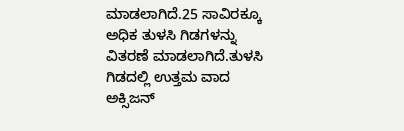ಮಾಡಲಾಗಿದೆ.25 ಸಾವಿರಕ್ಕೂ ಅಧಿಕ ತುಳಸಿ ಗಿಡಗಳನ್ನು ವಿತರಣೆ ಮಾಡಲಾಗಿದೆ.ತುಳಸಿ ಗಿಡದಲ್ಲಿ ಉತ್ತಮ ವಾದ ಅಕ್ಸಿಜನ್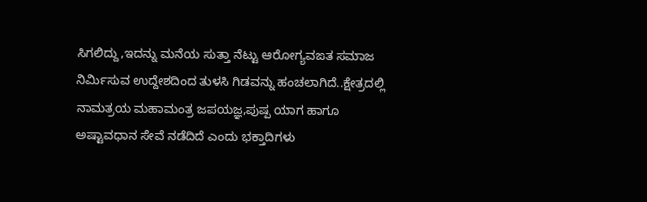ಸಿಗಲಿದ್ದು,ಇದನ್ನು ಮನೆಯ ಸುತ್ತಾ ನೆಟ್ಟು ಆರೋಗ್ಯವಙತ ಸಮಾಜ ನಿರ್ಮಿಸುವ ಉದ್ದೇಶದಿಂದ ತುಳಸಿ ಗಿಡವನ್ನು ಹಂಚಲಾಗಿದೆ..ಕ್ಷೇತ್ರದಲ್ಲಿ ನಾಮತ್ರಯ ಮಹಾಮಂತ್ರ ಜಪಯಜ್ಞ,ಪುಷ್ಪ ಯಾಗ ಹಾಗೂ ಅಷ್ಟಾವಧಾನ ಸೇವೆ ನಡೆದಿದೆ ಎಂದು ಭಕ್ತಾದಿಗಳು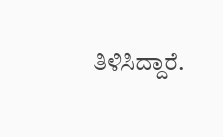ತಿಳಿಸಿದ್ದಾರೆ.